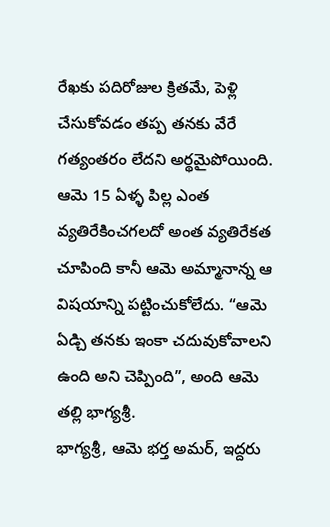రేఖకు పదిరోజుల క్రితమే, పెళ్లి చేసుకోవడం తప్ప తనకు వేరే గత్యంతరం లేదని అర్థమైపోయింది. ఆమె 15 ఏళ్ళ పిల్ల ఎంత వ్యతిరేకించగలదో అంత వ్యతిరేకత చూపింది కానీ ఆమె అమ్మానాన్న ఆ విషయాన్ని పట్టించుకోలేదు. “ఆమె ఏడ్చి తనకు ఇంకా చదువుకోవాలని ఉంది అని చెప్పింది”, అంది ఆమె తల్లి భాగ్యశ్రీ.
భాగ్యశ్రీ, ఆమె భర్త అమర్, ఇద్దరు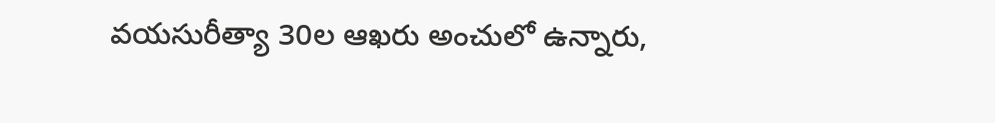వయసురీత్యా 30ల ఆఖరు అంచులో ఉన్నారు,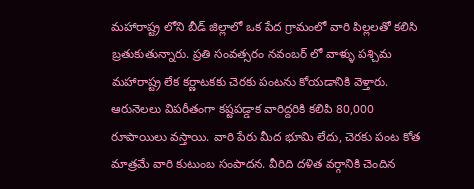మహారాష్ట్ర లోని బీడ్ జిల్లాలో ఒక పేద గ్రామంలో వారి పిల్లలతో కలిసి బ్రతుకుతున్నారు. ప్రతి సంవత్సరం నవంబర్ లో వాళ్ళు పశ్చిమ మహారాష్ట్ర లేక కర్ణాటకకు చెరకు పంటను కోయడానికి వెళ్తారు. ఆరునెలలు విపరీతంగా కష్టపడ్డాక వారిద్దరికి కలిపి 80,000 రూపాయిలు వస్తాయి. వారి పేరు మీద భూమి లేదు, చెరకు పంట కోత మాత్రమే వారి కుటుంబ సంపాదన. వీరిది దళిత వర్గానికి చెందిన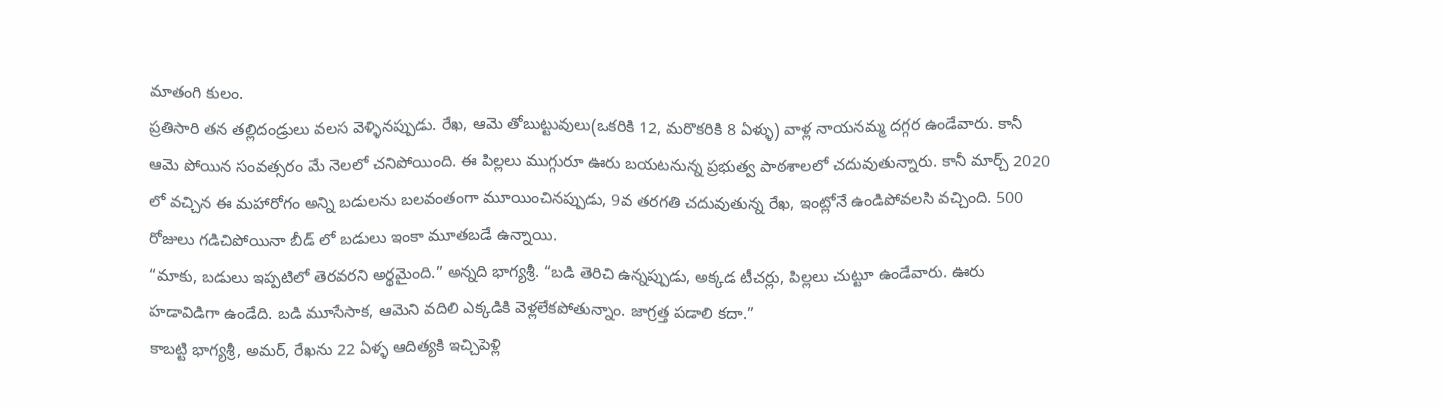మాతంగి కులం.
ప్రతిసారి తన తల్లిదండ్రులు వలస వెళ్ళినప్పుడు. రేఖ, ఆమె తోబుట్టువులు(ఒకరికి 12, మరొకరికి 8 ఏళ్ళు) వాళ్ల నాయనమ్మ దగ్గర ఉండేవారు. కానీ ఆమె పోయిన సంవత్సరం మే నెలలో చనిపోయింది. ఈ పిల్లలు ముగ్గురూ ఊరు బయటనున్న ప్రభుత్వ పాఠశాలలో చదువుతున్నారు. కానీ మార్చ్ 2020 లో వచ్చిన ఈ మహారోగం అన్ని బడులను బలవంతంగా మూయించినప్పుడు, 9వ తరగతి చదువుతున్న రేఖ, ఇంట్లోనే ఉండిపోవలసి వచ్చింది. 500 రోజులు గడిచిపోయినా బీడ్ లో బడులు ఇంకా మూతబడే ఉన్నాయి.
“మాకు, బడులు ఇప్పటిలో తెరవరని అర్థమైంది.” అన్నది భాగ్యశ్రీ. “బడి తెరిచి ఉన్నప్పుడు, అక్కడ టీచర్లు, పిల్లలు చుట్టూ ఉండేవారు. ఊరు హడావిడిగా ఉండేది. బడి మూసేసాక, ఆమెని వదిలి ఎక్కడికి వెళ్లలేకపోతున్నాం. జాగ్రత్త పడాలి కదా.”
కాబట్టి భాగ్యశ్రీ, అమర్, రేఖను 22 ఏళ్ళ ఆదిత్యకి ఇచ్చిపెళ్లి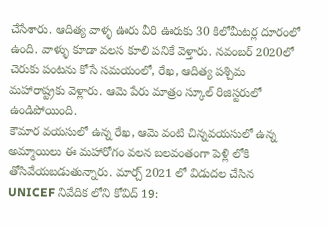చేసేశారు. ఆదిత్య వాళ్ళ ఊరు వీరి ఊరుకు 30 కిలోమీటర్ల దూరంలో ఉంది. వాళ్ళు కూడా వలస కూలి పనికే వెళ్తారు. నవంబర్ 2020లో చెరుకు పంటను కోసే సమయంలో, రేఖ, ఆదిత్య పశ్చిమ మహారాష్ట్రకు వెళ్లారు. ఆమె పేరు మాత్రం స్కూల్ రిజిస్టరులో ఉండిపోయింది.
కౌమార వయసులో ఉన్న రేఖ, ఆమె వంటి చిన్నవయసులో ఉన్న అమ్మాయిలు ఈ మహారోగం వలన బలవంతంగా పెళ్లి లోకి తోసివేయబడుతున్నారు. మార్చ్ 2021 లో విడుదల చేసిన UNICEF నివేదిక లోని కోవిద్ 19: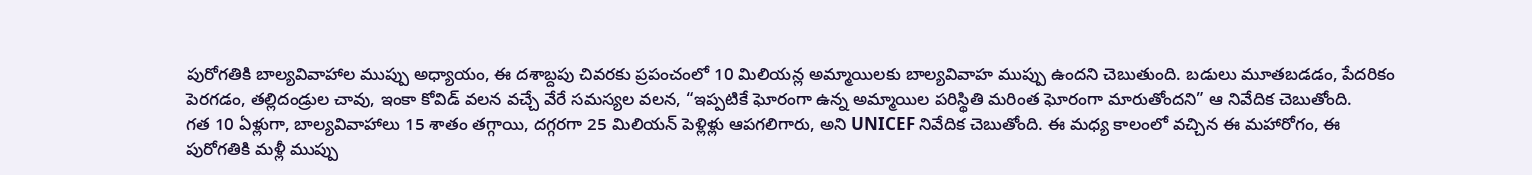పురోగతికి బాల్యవివాహాల ముప్పు అధ్యాయం, ఈ దశాబ్దపు చివరకు ప్రపంచంలో 10 మిలియన్ల అమ్మాయిలకు బాల్యవివాహ ముప్పు ఉందని చెబుతుంది. బడులు మూతబడడం, పేదరికం పెరగడం, తల్లిదండ్రుల చావు, ఇంకా కోవిడ్ వలన వచ్చే వేరే సమస్యల వలన, “ఇప్పటికే ఘోరంగా ఉన్న అమ్మాయిల పరిస్థితి మరింత ఘోరంగా మారుతోందని” ఆ నివేదిక చెబుతోంది.
గత 10 ఏళ్లుగా, బాల్యవివాహాలు 15 శాతం తగ్గాయి, దగ్గరగా 25 మిలియన్ పెళ్లిళ్లు ఆపగలిగారు, అని UNICEF నివేదిక చెబుతోంది. ఈ మధ్య కాలంలో వచ్చిన ఈ మహారోగం, ఈ పురోగతికి మళ్లీ ముప్పు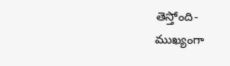తెస్తోంది- ముఖ్యంగా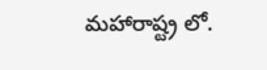మహారాష్ట్ర లో.